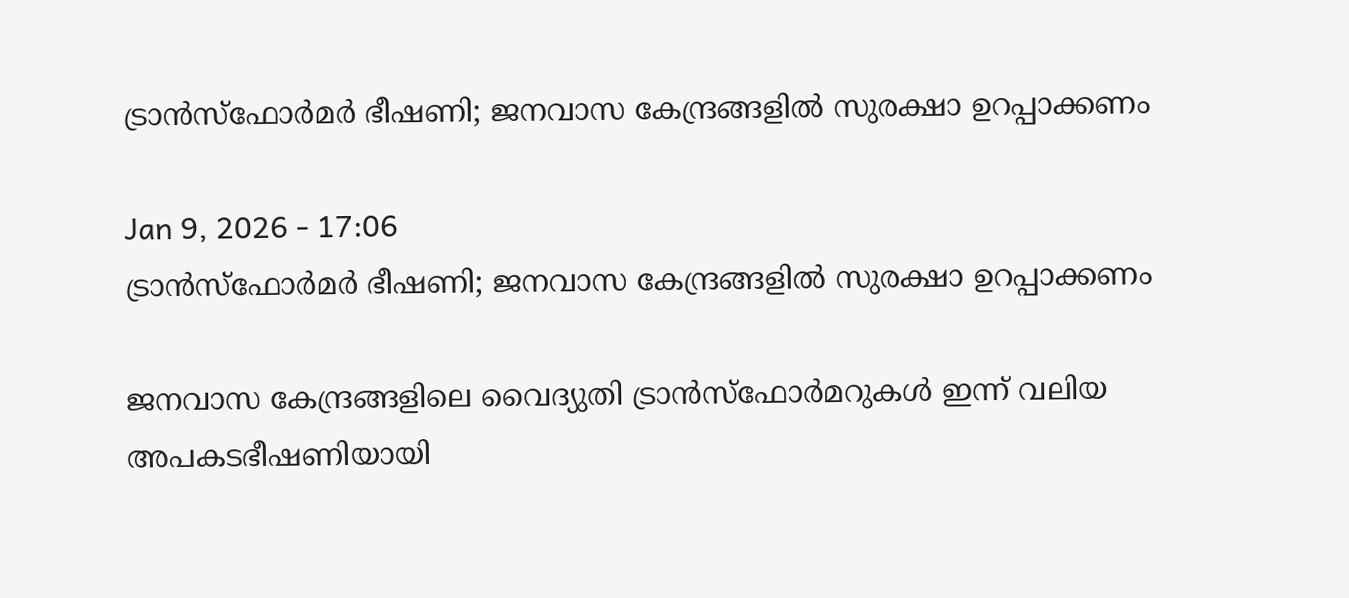ട്രാൻസ്ഫോർമർ ഭീഷണി; ജനവാസ കേന്ദ്രങ്ങളിൽ സുരക്ഷാ ഉറപ്പാക്കണം

Jan 9, 2026 - 17:06
ട്രാൻസ്ഫോർമർ ഭീഷണി; ജനവാസ കേന്ദ്രങ്ങളിൽ സുരക്ഷാ ഉറപ്പാക്കണം

ജനവാസ കേന്ദ്രങ്ങളിലെ വൈദ്യുതി ട്രാൻസ്ഫോർമറുകൾ ഇന്ന് വലിയ അപകടഭീഷണിയായി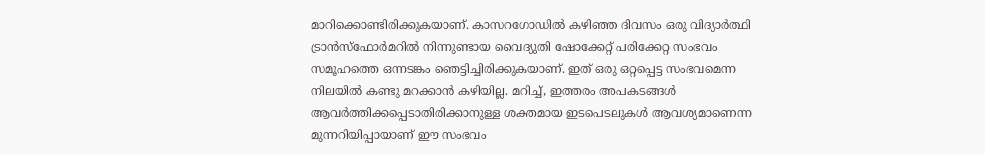മാറിക്കൊണ്ടിരിക്കുകയാണ്. കാസറഗോഡിൽ കഴിഞ്ഞ ദിവസം ഒരു വിദ്യാർത്ഥി ട്രാൻസ്ഫോർമറിൽ നിന്നുണ്ടായ വൈദ്യുതി ഷോക്കേറ്റ് പരിക്കേറ്റ സംഭവം സമൂഹത്തെ ഒന്നടങ്കം ഞെട്ടിച്ചിരിക്കുകയാണ്. ഇത് ഒരു ഒറ്റപ്പെട്ട സംഭവമെന്ന നിലയിൽ കണ്ടു മറക്കാൻ കഴിയില്ല. മറിച്ച്, ഇത്തരം അപകടങ്ങൾ ആവർത്തിക്കപ്പെടാതിരിക്കാനുള്ള ശക്തമായ ഇടപെടലുകൾ ആവശ്യമാണെന്ന മുന്നറിയിപ്പായാണ് ഈ സംഭവം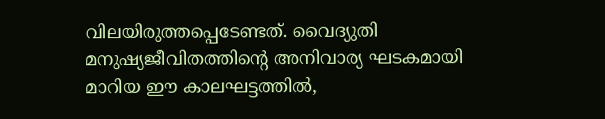വിലയിരുത്തപ്പെടേണ്ടത്. വൈദ്യുതി മനുഷ്യജീവിതത്തിന്റെ അനിവാര്യ ഘടകമായി മാറിയ ഈ കാലഘട്ടത്തിൽ,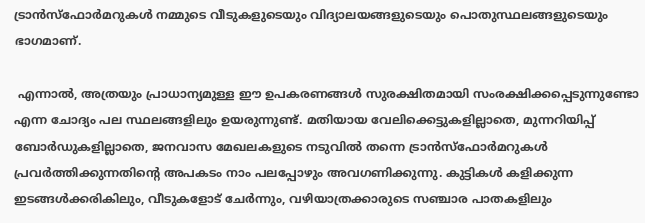ട്രാൻസ്ഫോർമറുകൾ നമ്മുടെ വീടുകളുടെയും വിദ്യാലയങ്ങളുടെയും പൊതുസ്ഥലങ്ങളുടെയും ഭാഗമാണ്.

 എന്നാൽ, അത്രയും പ്രാധാന്യമുള്ള ഈ ഉപകരണങ്ങൾ സുരക്ഷിതമായി സംരക്ഷിക്കപ്പെടുന്നുണ്ടോ എന്ന ചോദ്യം പല സ്ഥലങ്ങളിലും ഉയരുന്നുണ്ട്. മതിയായ വേലിക്കെട്ടുകളില്ലാതെ, മുന്നറിയിപ്പ്  ബോർഡുകളില്ലാതെ, ജനവാസ മേഖലകളുടെ നടുവിൽ തന്നെ ട്രാൻസ്ഫോർമറുകൾ പ്രവർത്തിക്കുന്നതിന്റെ അപകടം നാം പലപ്പോഴും അവഗണിക്കുന്നു. കുട്ടികൾ കളിക്കുന്ന ഇടങ്ങൾക്കരികിലും, വീടുകളോട് ചേർന്നും, വഴിയാത്രക്കാരുടെ സഞ്ചാര പാതകളിലും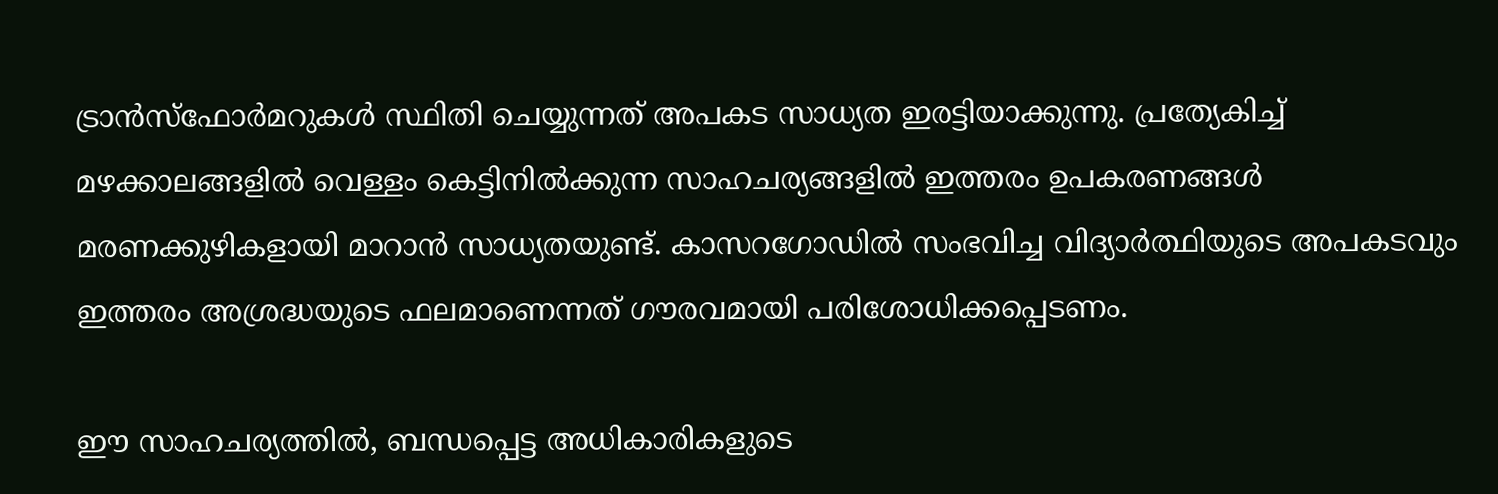ട്രാൻസ്ഫോർമറുകൾ സ്ഥിതി ചെയ്യുന്നത് അപകട സാധ്യത ഇരട്ടിയാക്കുന്നു. പ്രത്യേകിച്ച് മഴക്കാലങ്ങളിൽ വെള്ളം കെട്ടിനിൽക്കുന്ന സാഹചര്യങ്ങളിൽ ഇത്തരം ഉപകരണങ്ങൾ മരണക്കുഴികളായി മാറാൻ സാധ്യതയുണ്ട്. കാസറഗോഡിൽ സംഭവിച്ച വിദ്യാർത്ഥിയുടെ അപകടവും ഇത്തരം അശ്രദ്ധയുടെ ഫലമാണെന്നത് ഗൗരവമായി പരിശോധിക്കപ്പെടണം.

ഈ സാഹചര്യത്തിൽ, ബന്ധപ്പെട്ട അധികാരികളുടെ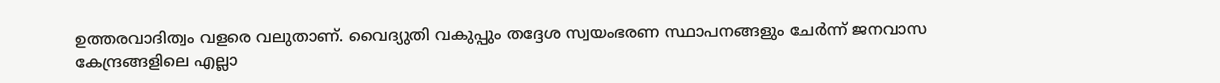ഉത്തരവാദിത്വം വളരെ വലുതാണ്. വൈദ്യുതി വകുപ്പും തദ്ദേശ സ്വയംഭരണ സ്ഥാപനങ്ങളും ചേർന്ന് ജനവാസ കേന്ദ്രങ്ങളിലെ എല്ലാ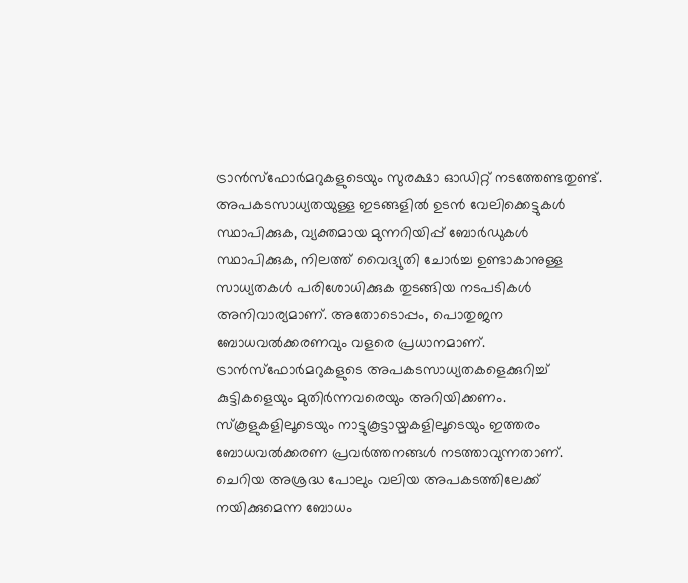ട്രാൻസ്ഫോർമറുകളുടെയും സുരക്ഷാ ഓഡിറ്റ് നടത്തേണ്ടതുണ്ട്. അപകടസാധ്യതയുള്ള ഇടങ്ങളിൽ ഉടൻ വേലിക്കെട്ടുകൾ സ്ഥാപിക്കുക, വ്യക്തമായ മുന്നറിയിപ്പ് ബോർഡുകൾ സ്ഥാപിക്കുക, നിലത്ത് വൈദ്യുതി ചോർച്ച ഉണ്ടാകാനുള്ള സാധ്യതകൾ പരിശോധിക്കുക തുടങ്ങിയ നടപടികൾ അനിവാര്യമാണ്. അതോടൊപ്പം, പൊതുജന ബോധവൽക്കരണവും വളരെ പ്രധാനമാണ്. ട്രാൻസ്ഫോർമറുകളുടെ അപകടസാധ്യതകളെക്കുറിച്ച് കുട്ടികളെയും മുതിർന്നവരെയും അറിയിക്കണം. സ്കൂളുകളിലൂടെയും നാട്ടുകൂട്ടായ്മകളിലൂടെയും ഇത്തരം ബോധവൽക്കരണ പ്രവർത്തനങ്ങൾ നടത്താവുന്നതാണ്. ചെറിയ അശ്രദ്ധ പോലും വലിയ അപകടത്തിലേക്ക് നയിക്കുമെന്ന ബോധം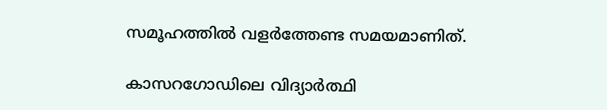സമൂഹത്തിൽ വളർത്തേണ്ട സമയമാണിത്.

കാസറഗോഡിലെ വിദ്യാർത്ഥി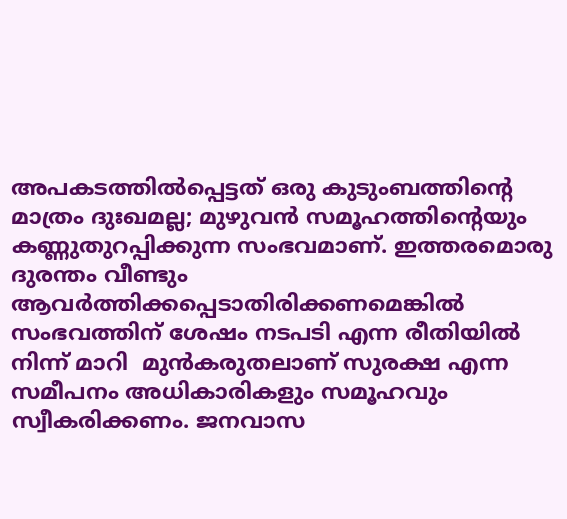അപകടത്തിൽപ്പെട്ടത് ഒരു കുടുംബത്തിന്റെ മാത്രം ദുഃഖമല്ല; മുഴുവൻ സമൂഹത്തിന്റെയും കണ്ണുതുറപ്പിക്കുന്ന സംഭവമാണ്. ഇത്തരമൊരു ദുരന്തം വീണ്ടും ആവർത്തിക്കപ്പെടാതിരിക്കണമെങ്കിൽ സംഭവത്തിന് ശേഷം നടപടി എന്ന രീതിയിൽ നിന്ന് മാറി  മുൻകരുതലാണ് സുരക്ഷ എന്ന സമീപനം അധികാരികളും സമൂഹവും സ്വീകരിക്കണം. ജനവാസ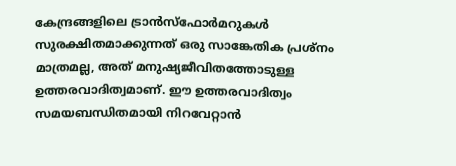കേന്ദ്രങ്ങളിലെ ട്രാൻസ്ഫോർമറുകൾ സുരക്ഷിതമാക്കുന്നത് ഒരു സാങ്കേതിക പ്രശ്നം മാത്രമല്ല, അത് മനുഷ്യജീവിതത്തോടുള്ള ഉത്തരവാദിത്വമാണ്. ഈ ഉത്തരവാദിത്വം സമയബന്ധിതമായി നിറവേറ്റാൻ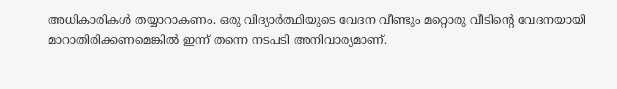അധികാരികൾ തയ്യാറാകണം. ഒരു വിദ്യാർത്ഥിയുടെ വേദന വീണ്ടും മറ്റൊരു വീടിന്റെ വേദനയായി മാറാതിരിക്കണമെങ്കിൽ ഇന്ന് തന്നെ നടപടി അനിവാര്യമാണ്.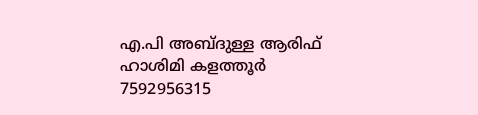എ.പി അബ്ദുള്ള ആരിഫ് ഹാശിമി കളത്തൂർ
7592956315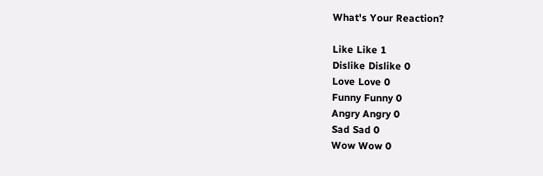What's Your Reaction?

Like Like 1
Dislike Dislike 0
Love Love 0
Funny Funny 0
Angry Angry 0
Sad Sad 0
Wow Wow 0